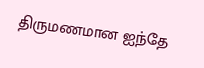திருமணமான ஐந்தே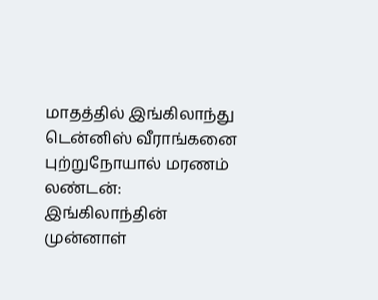மாதத்தில் இங்கிலாந்து டென்னிஸ் வீராங்கனை புற்றுநோயால் மரணம்
லண்டன்: இங்கிலாந்தின் முன்னாள்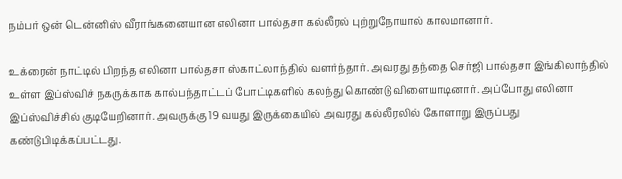நம்பர் ஒன் டென்னிஸ் வீராங்கனையான எலினா பால்தசா கல்லீரல் புற்றுநோயால் காலமானார்.

உக்ரைன் நாட்டில் பிறந்த எலினா பால்தசா ஸ்காட்லாந்தில் வளர்ந்தார். அவரது தந்தை செர்ஜி பால்தசா இங்கிலாந்தில் உள்ள இப்ஸ்விச் நகருக்காக கால்பந்தாட்டப் போட்டிகளில் கலந்து கொண்டு விளையாடினார். அப்போது எலினா இப்ஸ்விச்சில் குடியேறினார். அவருக்கு 19 வயது இருக்கையில் அவரது கல்லீரலில் கோளாறு இருப்பது கண்டுபிடிக்கப்பட்டது.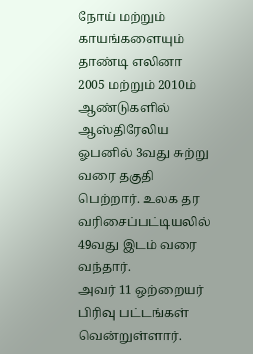நோய் மற்றும் காயங்களையும் தாண்டி எலினா 2005 மற்றும் 2010ம் ஆண்டுகளில் ஆஸ்திரேலிய ஓபனில் 3வது சுற்று வரை தகுதி பெற்றார். உலக தர வரிசைப்பட்டியலில் 49வது இடம் வரை வந்தார்.
அவர் 11 ஒற்றையர் பிரிவு பட்டங்கள் வென்றுள்ளார்.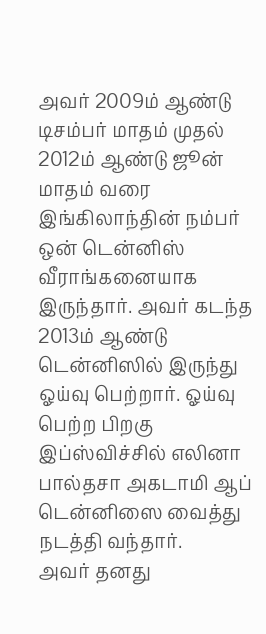அவர் 2009ம் ஆண்டு டிசம்பர் மாதம் முதல் 2012ம் ஆண்டு ஜூன் மாதம் வரை இங்கிலாந்தின் நம்பர் ஒன் டென்னிஸ் வீராங்கனையாக இருந்தார். அவர் கடந்த 2013ம் ஆண்டு டென்னிஸில் இருந்து ஓய்வு பெற்றார். ஓய்வு பெற்ற பிறகு இப்ஸ்விச்சில் எலினா பால்தசா அகடாமி ஆப் டென்னிஸை வைத்து நடத்தி வந்தார்.
அவர் தனது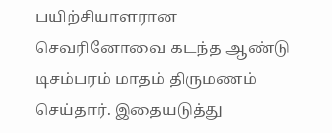பயிற்சியாளரான செவரினோவை கடந்த ஆண்டு டிசம்பரம் மாதம் திருமணம் செய்தார். இதையடுத்து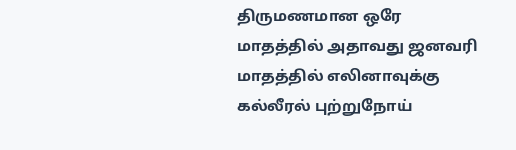திருமணமான ஒரே மாதத்தில் அதாவது ஜனவரி மாதத்தில் எலினாவுக்கு கல்லீரல் புற்றுநோய்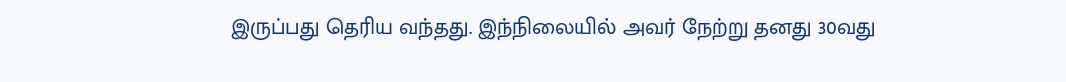இருப்பது தெரிய வந்தது. இந்நிலையில் அவர் நேற்று தனது 30வது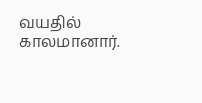வயதில் காலமானார்.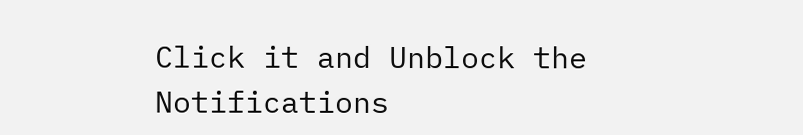Click it and Unblock the Notifications